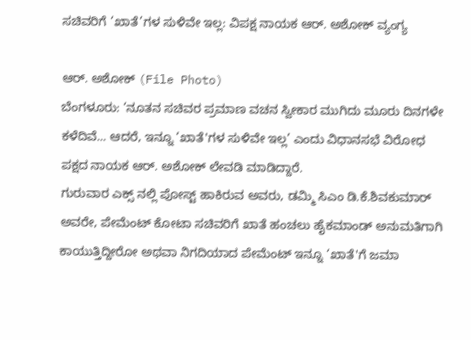ಸಚಿವರಿಗೆ ‘ಖಾತೆ’ಗಳ ಸುಳಿವೇ ಇಲ್ಲ: ವಿಪಕ್ಷ ನಾಯಕ ಆರ್. ಅಶೋಕ್ ವ್ಯಂಗ್ಯ

ಆರ್. ಅಶೋಕ್ (File Photo)
ಬೆಂಗಳೂರು: ‘ನೂತನ ಸಚಿವರ ಪ್ರಮಾಣ ವಚನ ಸ್ವೀಕಾರ ಮುಗಿದು ಮೂರು ದಿನಗಳೇ ಕಳೆದಿವೆ... ಆದರೆ, ಇನ್ನೂ ‘ಖಾತೆ'ಗಳ ಸುಳಿವೇ ಇಲ್ಲ’ ಎಂದು ವಿಧಾನಸಭೆ ವಿರೋಧ ಪಕ್ಷದ ನಾಯಕ ಆರ್. ಅಶೋಕ್ ಲೇವಡಿ ಮಾಡಿದ್ದಾರೆ.
ಗುರುವಾರ ಎಕ್ಸ್ ನಲ್ಲಿ ಪೋಸ್ಟ್ ಹಾಕಿರುವ ಅವರು, ಡಮ್ಮಿ ಸಿಎಂ ಡಿ.ಕೆ.ಶಿವಕುಮಾರ್ ಅವರೇ, ಪೇಮೆಂಟ್ ಕೋಟಾ ಸಚಿವರಿಗೆ ಖಾತೆ ಹಂಚಲು ಹೈಕಮಾಂಡ್ ಅನುಮತಿಗಾಗಿ ಕಾಯುತ್ತಿದ್ದೀರೋ ಅಥವಾ ನಿಗದಿಯಾದ ಪೇಮೆಂಟ್ ಇನ್ನೂ ‘ಖಾತೆ'ಗೆ ಜಮಾ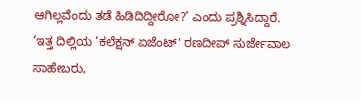ಆಗಿಲ್ಲವೆಂದು ತಡೆ ಹಿಡಿದಿದ್ದೀರೋ?’ ಎಂದು ಪ್ರಶ್ನಿಸಿದ್ದಾರೆ.
‘ಇತ್ತ ದಿಲ್ಲಿಯ ‘ಕಲೆಕ್ಷನ್ ಏಜೆಂಟ್' ರಣದೀಪ್ ಸುರ್ಜೇವಾಲ ಸಾಹೇಬರು,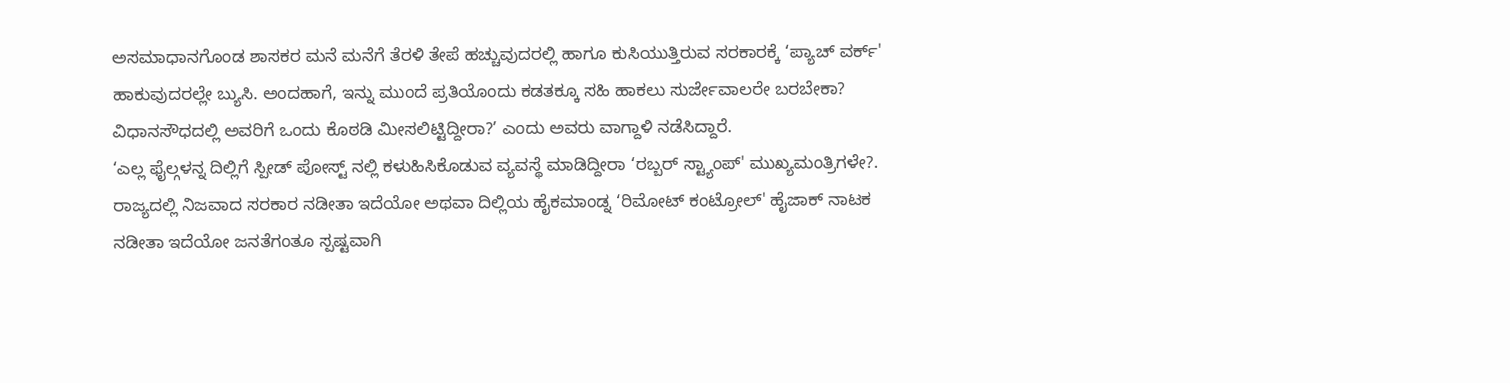ಅಸಮಾಧಾನಗೊಂಡ ಶಾಸಕರ ಮನೆ ಮನೆಗೆ ತೆರಳಿ ತೇಪೆ ಹಚ್ಚುವುದರಲ್ಲಿ ಹಾಗೂ ಕುಸಿಯುತ್ತಿರುವ ಸರಕಾರಕ್ಕೆ ‘ಪ್ಯಾಚ್ ವರ್ಕ್' ಹಾಕುವುದರಲ್ಲೇ ಬ್ಯುಸಿ. ಅಂದಹಾಗೆ, ಇನ್ನು ಮುಂದೆ ಪ್ರತಿಯೊಂದು ಕಡತಕ್ಕೂ ಸಹಿ ಹಾಕಲು ಸುರ್ಜೇವಾಲರೇ ಬರಬೇಕಾ? ವಿಧಾನಸೌಧದಲ್ಲಿ ಅವರಿಗೆ ಒಂದು ಕೊಠಡಿ ಮೀಸಲಿಟ್ಟಿದ್ದೀರಾ?’ ಎಂದು ಅವರು ವಾಗ್ದಾಳಿ ನಡೆಸಿದ್ದಾರೆ.
‘ಎಲ್ಲ ಫೈಲ್ಗಳನ್ನ ದಿಲ್ಲಿಗೆ ಸ್ಪೀಡ್ ಪೋಸ್ಟ್ ನಲ್ಲಿ ಕಳುಹಿಸಿಕೊಡುವ ವ್ಯವಸ್ಥೆ ಮಾಡಿದ್ದೀರಾ ‘ರಬ್ಬರ್ ಸ್ಟ್ಯಾಂಪ್' ಮುಖ್ಯಮಂತ್ರಿಗಳೇ?. ರಾಜ್ಯದಲ್ಲಿ ನಿಜವಾದ ಸರಕಾರ ನಡೀತಾ ಇದೆಯೋ ಅಥವಾ ದಿಲ್ಲಿಯ ಹೈಕಮಾಂಡ್ನ ‘ರಿಮೋಟ್ ಕಂಟ್ರೋಲ್' ಹೈಜಾಕ್ ನಾಟಕ ನಡೀತಾ ಇದೆಯೋ ಜನತೆಗಂತೂ ಸ್ಪಷ್ಟವಾಗಿ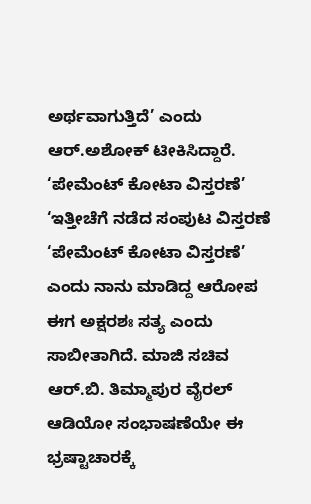ಅರ್ಥವಾಗುತ್ತಿದೆ’ ಎಂದು ಆರ್.ಅಶೋಕ್ ಟೀಕಿಸಿದ್ದಾರೆ.
‘ಪೇಮೆಂಟ್ ಕೋಟಾ ವಿಸ್ತರಣೆ’
‘ಇತ್ತೀಚೆಗೆ ನಡೆದ ಸಂಪುಟ ವಿಸ್ತರಣೆ ‘ಪೇಮೆಂಟ್ ಕೋಟಾ ವಿಸ್ತರಣೆ’ ಎಂದು ನಾನು ಮಾಡಿದ್ದ ಆರೋಪ ಈಗ ಅಕ್ಷರಶಃ ಸತ್ಯ ಎಂದು ಸಾಬೀತಾಗಿದೆ. ಮಾಜಿ ಸಚಿವ ಆರ್.ಬಿ. ತಿಮ್ಮಾಪುರ ವೈರಲ್ ಆಡಿಯೋ ಸಂಭಾಷಣೆಯೇ ಈ ಭ್ರಷ್ಟಾಚಾರಕ್ಕೆ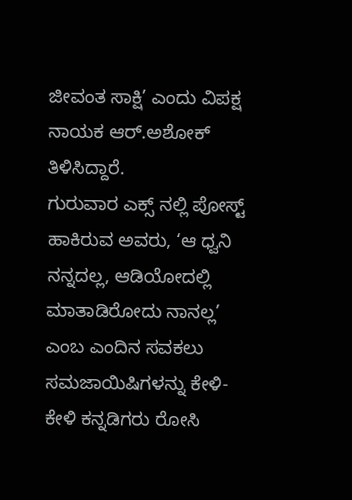ಜೀವಂತ ಸಾಕ್ಷಿ’ ಎಂದು ವಿಪಕ್ಷ ನಾಯಕ ಆರ್.ಅಶೋಕ್ ತಿಳಿಸಿದ್ದಾರೆ.
ಗುರುವಾರ ಎಕ್ಸ್ ನಲ್ಲಿ ಪೋಸ್ಟ್ ಹಾಕಿರುವ ಅವರು, ‘ಆ ಧ್ವನಿ ನನ್ನದಲ್ಲ, ಆಡಿಯೋದಲ್ಲಿ ಮಾತಾಡಿರೋದು ನಾನಲ್ಲ’ ಎಂಬ ಎಂದಿನ ಸವಕಲು ಸಮಜಾಯಿಷಿಗಳನ್ನು ಕೇಳಿ-ಕೇಳಿ ಕನ್ನಡಿಗರು ರೋಸಿ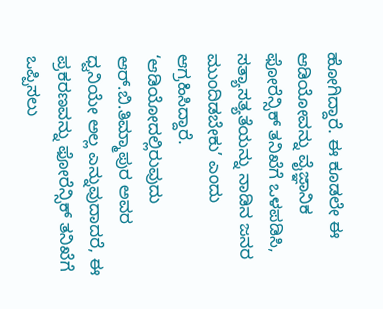ಹೋಗಿದ್ದಾರೆ. ಈ ಕೂಡಲೇ ಈ ಆಡಿಯೋವನ್ನು ವೈಜ್ಞಾನಿಕ ಫೋರೆನ್ಸಿಕ್ ತನಿಖೆಗೆ ಒಳಪಡಿಸಿ, ಸತ್ಯಾಸತ್ಯತೆಯನ್ನು ನಾಡಿನ ಜನರ ಮುಂದಿಡಬೇಕು’ ಎಂದು ಆಗ್ರಹಿಸಿದ್ದಾರೆ.
‘ಆಡಿಯೋದಲ್ಲಿರುವುದು ಆರ್.ಬಿ.ತಿಮ್ಮಾಪುರ ಅವರ ಧ್ವನಿಯೇ ಅಲ್ಲ ಎನ್ನುವುದಾದರೆ, ಈ ಪ್ರಕರಣವನ್ನು ಫೋರೆನ್ಸಿಕ್ ತನಿಖೆಗೆ ಒಪ್ಪಿಸಲು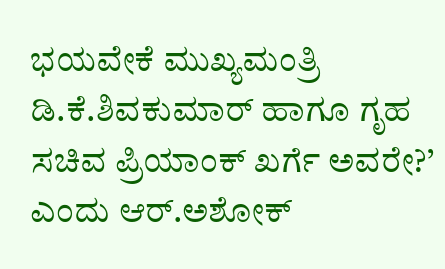ಭಯವೇಕೆ ಮುಖ್ಯಮಂತ್ರಿ ಡಿ.ಕೆ.ಶಿವಕುಮಾರ್ ಹಾಗೂ ಗೃಹ ಸಚಿವ ಪ್ರಿಯಾಂಕ್ ಖರ್ಗೆ ಅವರೇ?’ ಎಂದು ಆರ್.ಅಶೋಕ್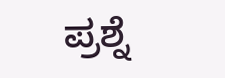ಪ್ರಶ್ನೆ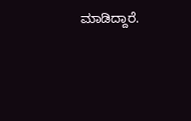ಮಾಡಿದ್ದಾರೆ.